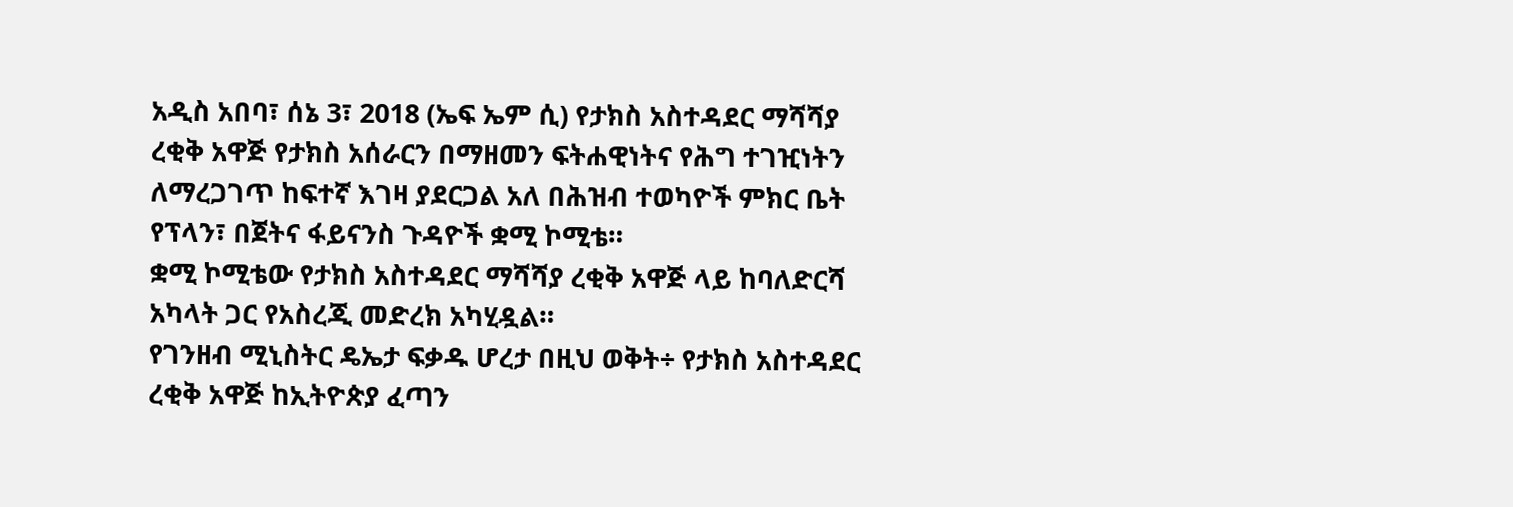አዲስ አበባ፣ ሰኔ 3፣ 2018 (ኤፍ ኤም ሲ) የታክስ አስተዳደር ማሻሻያ ረቂቅ አዋጅ የታክስ አሰራርን በማዘመን ፍትሐዊነትና የሕግ ተገዢነትን ለማረጋገጥ ከፍተኛ እገዛ ያደርጋል አለ በሕዝብ ተወካዮች ምክር ቤት የፕላን፣ በጀትና ፋይናንስ ጉዳዮች ቋሚ ኮሚቴ።
ቋሚ ኮሚቴው የታክስ አስተዳደር ማሻሻያ ረቂቅ አዋጅ ላይ ከባለድርሻ አካላት ጋር የአስረጂ መድረክ አካሂዷል።
የገንዘብ ሚኒስትር ዴኤታ ፍቃዱ ሆረታ በዚህ ወቅት÷ የታክስ አስተዳደር ረቂቅ አዋጅ ከኢትዮጵያ ፈጣን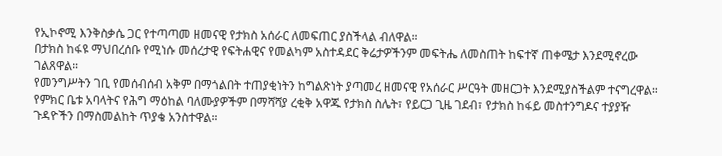የኢኮኖሚ እንቅስቃሴ ጋር የተጣጣመ ዘመናዊ የታክስ አሰራር ለመፍጠር ያስችላል ብለዋል።
በታክስ ከፋዩ ማህበረሰቡ የሚነሱ መሰረታዊ የፍትሐዊና የመልካም አስተዳደር ቅሬታዎችንም መፍትሔ ለመስጠት ከፍተኛ ጠቀሜታ እንደሚኖረው ገልጸዋል።
የመንግሥትን ገቢ የመሰብሰብ አቅም በማጎልበት ተጠያቂነትን ከግልጽነት ያጣመረ ዘመናዊ የአሰራር ሥርዓት መዘርጋት እንደሚያስችልም ተናግረዋል።
የምክር ቤቱ አባላትና የሕግ ማዕከል ባለሙያዎችም በማሻሻያ ረቂቅ አዋጁ የታክስ ስሌት፣ የይርጋ ጊዜ ገደብ፣ የታክስ ከፋይ መስተንግዶና ተያያዥ ጉዳዮችን በማስመልከት ጥያቄ አንስተዋል።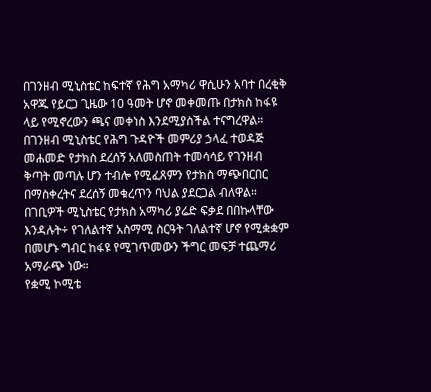በገንዘብ ሚኒስቴር ከፍተኛ የሕግ አማካሪ ዋሲሁን አባተ በረቂቅ አዋጁ የይርጋ ጊዜው 10 ዓመት ሆኖ መቀመጡ በታክስ ከፋዩ ላይ የሚኖረውን ጫና መቀነስ እንደሚያስችል ተናግረዋል።
በገንዘብ ሚኒስቴር የሕግ ጉዳዮች መምሪያ ኃላፈ ተወዳጅ መሐመድ የታክስ ደረሰኝ አለመስጠት ተመሳሳይ የገንዘብ ቅጣት መጣሉ ሆን ተብሎ የሚፈጸምን የታክስ ማጭበርበር በማስቀረትና ደረሰኝ መቁረጥን ባህል ያደርጋል ብለዋል።
በገቢዎች ሚኒስቴር የታክስ አማካሪ ያሬድ ፍቃደ በበኩላቸው እንዳሉት÷ የገለልተኛ አስማሚ ስርዓት ገለልተኛ ሆኖ የሚቋቋም በመሆኑ ግብር ከፋዩ የሚገጥመውን ችግር መፍቻ ተጨማሪ አማራጭ ነው።
የቋሚ ኮሚቴ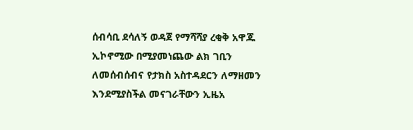ሰብሳቢ ደሳለኝ ወዳጀ የማሻሻያ ረቂቅ አዋጁ ኢኮኖሚው በሚያመነጨው ልክ ገቢን ለመሰብሰብና የታክስ አስተዳደርን ለማዘመን እንደሚያስችል መናገራቸውን ኢዜአ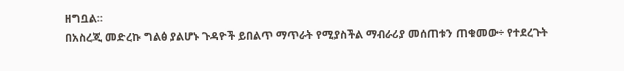ዘግቧል።
በአስረጂ መድረኩ ግልፅ ያልሆኑ ጉዳዮች ይበልጥ ማጥራት የሚያስችል ማብራሪያ መሰጠቱን ጠቁመው÷ የተደረጉት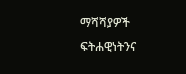ማሻሻያዎች ፍትሐዊነትንና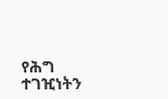የሕግ ተገዢነትን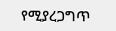የሚያረጋግጥ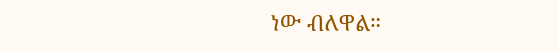ነው ብለዋል።